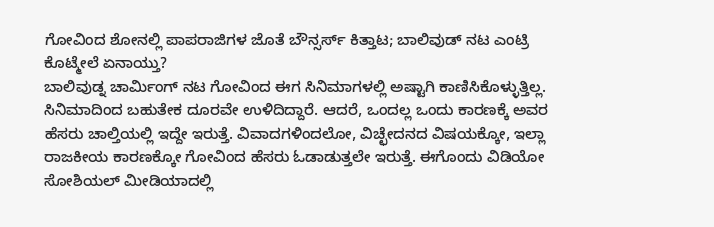ಗೋವಿಂದ ಶೋನಲ್ಲಿ ಪಾಪರಾಜಿಗಳ ಜೊತೆ ಬೌನ್ಸರ್ಸ್ ಕಿತ್ತಾಟ; ಬಾಲಿವುಡ್ ನಟ ಎಂಟ್ರಿ ಕೊಟ್ಮೇಲೆ ಏನಾಯ್ತು?
ಬಾಲಿವುಡ್ನ ಚಾರ್ಮಿಂಗ್ ನಟ ಗೋವಿಂದ ಈಗ ಸಿನಿಮಾಗಳಲ್ಲಿ ಅಷ್ಟಾಗಿ ಕಾಣಿಸಿಕೊಳ್ಳುತ್ತಿಲ್ಲ. ಸಿನಿಮಾದಿಂದ ಬಹುತೇಕ ದೂರವೇ ಉಳಿದಿದ್ದಾರೆ. ಆದರೆ, ಒಂದಲ್ಲ ಒಂದು ಕಾರಣಕ್ಕೆ ಅವರ ಹೆಸರು ಚಾಲ್ತಿಯಲ್ಲಿ ಇದ್ದೇ ಇರುತ್ತೆ. ವಿವಾದಗಳಿಂದಲೋ, ವಿಚ್ಛೇದನದ ವಿಷಯಕ್ಕೋ, ಇಲ್ಲಾ ರಾಜಕೀಯ ಕಾರಣಕ್ಕೋ ಗೋವಿಂದ ಹೆಸರು ಓಡಾಡುತ್ತಲೇ ಇರುತ್ತೆ. ಈಗೊಂದು ವಿಡಿಯೋ ಸೋಶಿಯಲ್ ಮೀಡಿಯಾದಲ್ಲಿ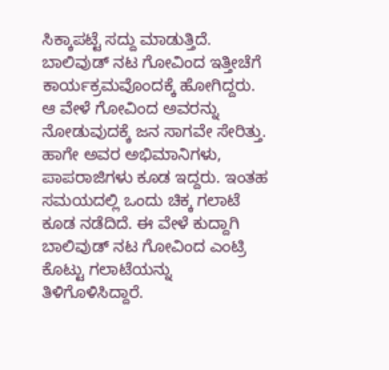ಸಿಕ್ಕಾಪಟ್ಟೆ ಸದ್ದು ಮಾಡುತ್ತಿದೆ.
ಬಾಲಿವುಡ್ ನಟ ಗೋವಿಂದ ಇತ್ತೀಚೆಗೆ ಕಾರ್ಯಕ್ರಮವೊಂದಕ್ಕೆ ಹೋಗಿದ್ದರು. ಆ ವೇಳೆ ಗೋವಿಂದ ಅವರನ್ನು ನೋಡುವುದಕ್ಕೆ ಜನ ಸಾಗವೇ ಸೇರಿತ್ತು. ಹಾಗೇ ಅವರ ಅಭಿಮಾನಿಗಳು, ಪಾಪರಾಜಿಗಳು ಕೂಡ ಇದ್ದರು. ಇಂತಹ ಸಮಯದಲ್ಲಿ ಒಂದು ಚಿಕ್ಕ ಗಲಾಟೆ ಕೂಡ ನಡೆದಿದೆ. ಈ ವೇಳೆ ಕುದ್ದಾಗಿ ಬಾಲಿವುಡ್ ನಟ ಗೋವಿಂದ ಎಂಟ್ರಿ ಕೊಟ್ಟು ಗಲಾಟೆಯನ್ನು ತಿಳಿಗೊಳಿಸಿದ್ದಾರೆ.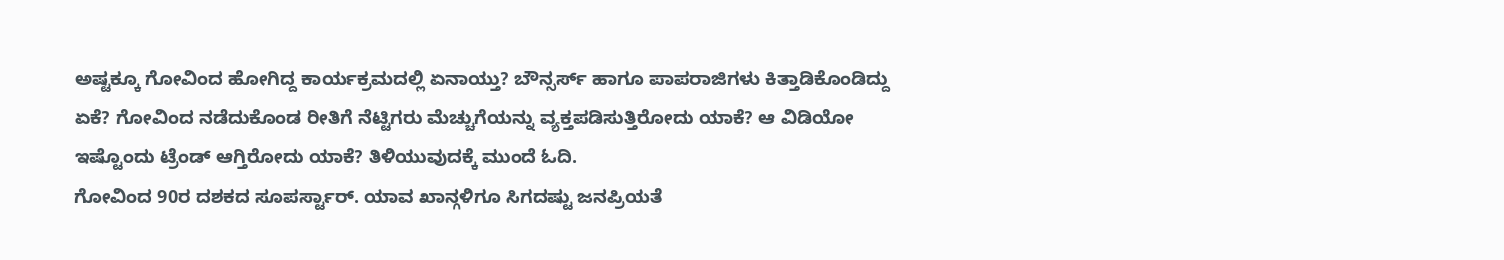ಅಷ್ಟಕ್ಕೂ ಗೋವಿಂದ ಹೋಗಿದ್ದ ಕಾರ್ಯಕ್ರಮದಲ್ಲಿ ಏನಾಯ್ತು? ಬೌನ್ಸರ್ಸ್ ಹಾಗೂ ಪಾಪರಾಜಿಗಳು ಕಿತ್ತಾಡಿಕೊಂಡಿದ್ದು ಏಕೆ? ಗೋವಿಂದ ನಡೆದುಕೊಂಡ ರೀತಿಗೆ ನೆಟ್ಟಿಗರು ಮೆಚ್ಚುಗೆಯನ್ನು ವ್ಯಕ್ತಪಡಿಸುತ್ತಿರೋದು ಯಾಕೆ? ಆ ವಿಡಿಯೋ ಇಷ್ಟೊಂದು ಟ್ರೆಂಡ್ ಆಗ್ತಿರೋದು ಯಾಕೆ? ತಿಳಿಯುವುದಕ್ಕೆ ಮುಂದೆ ಓದಿ.
ಗೋವಿಂದ 90ರ ದಶಕದ ಸೂಪರ್ಸ್ಟಾರ್. ಯಾವ ಖಾನ್ಗಳಿಗೂ ಸಿಗದಷ್ಟು ಜನಪ್ರಿಯತೆ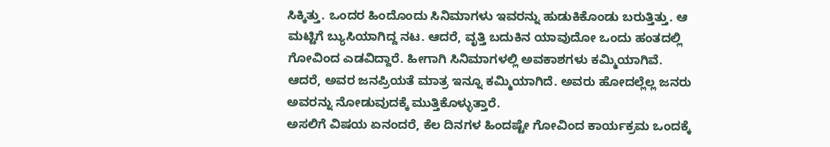ಸಿಕ್ಕಿತ್ತು. ಒಂದರ ಹಿಂದೊಂದು ಸಿನಿಮಾಗಳು ಇವರನ್ನು ಹುಡುಕಿಕೊಂಡು ಬರುತ್ತಿತ್ತು. ಆ ಮಟ್ಟಿಗೆ ಬ್ಯುಸಿಯಾಗಿದ್ದ ನಟ. ಆದರೆ, ವೃತ್ತಿ ಬದುಕಿನ ಯಾವುದೋ ಒಂದು ಹಂತದಲ್ಲಿ ಗೋವಿಂದ ಎಡವಿದ್ದಾರೆ. ಹೀಗಾಗಿ ಸಿನಿಮಾಗಳಲ್ಲಿ ಅವಕಾಶಗಳು ಕಮ್ಮಿಯಾಗಿವೆ. ಆದರೆ, ಅವರ ಜನಪ್ರಿಯತೆ ಮಾತ್ರ ಇನ್ನೂ ಕಮ್ಮಿಯಾಗಿದೆ. ಅವರು ಹೋದಲ್ಲೆಲ್ಲ ಜನರು ಅವರನ್ನು ನೋಡುವುದಕ್ಕೆ ಮುತ್ತಿಕೊಳ್ಳುತ್ತಾರೆ.
ಅಸಲಿಗೆ ವಿಷಯ ಏನಂದರೆ, ಕೆಲ ದಿನಗಳ ಹಿಂದಷ್ಟೇ ಗೋವಿಂದ ಕಾರ್ಯಕ್ರಮ ಒಂದಕ್ಕೆ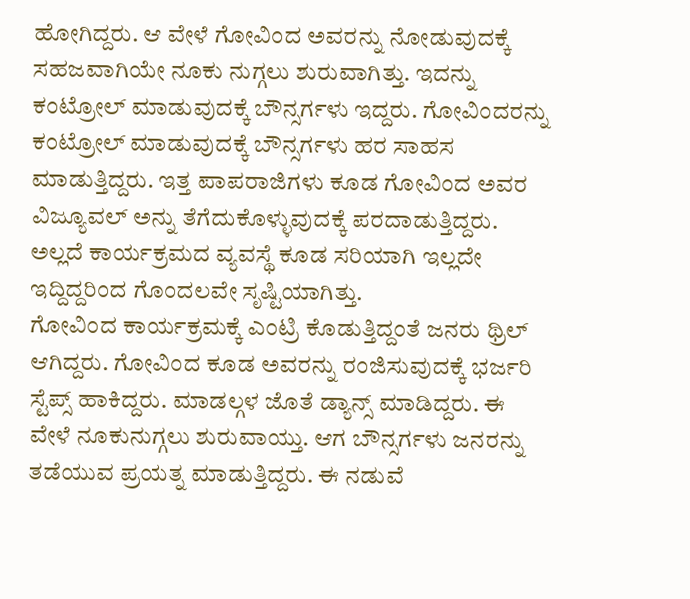ಹೋಗಿದ್ದರು. ಆ ವೇಳೆ ಗೋವಿಂದ ಅವರನ್ನು ನೋಡುವುದಕ್ಕೆ ಸಹಜವಾಗಿಯೇ ನೂಕು ನುಗ್ಗಲು ಶುರುವಾಗಿತ್ತು. ಇದನ್ನು ಕಂಟ್ರೋಲ್ ಮಾಡುವುದಕ್ಕೆ ಬೌನ್ಸರ್ಗಳು ಇದ್ದರು. ಗೋವಿಂದರನ್ನು ಕಂಟ್ರೋಲ್ ಮಾಡುವುದಕ್ಕೆ ಬೌನ್ಸರ್ಗಳು ಹರ ಸಾಹಸ ಮಾಡುತ್ತಿದ್ದರು. ಇತ್ತ ಪಾಪರಾಜಿಗಳು ಕೂಡ ಗೋವಿಂದ ಅವರ ವಿಜ್ಯೂವಲ್ ಅನ್ನು ತೆಗೆದುಕೊಳ್ಳುವುದಕ್ಕೆ ಪರದಾಡುತ್ತಿದ್ದರು. ಅಲ್ಲದೆ ಕಾರ್ಯಕ್ರಮದ ವ್ಯವಸ್ಥೆ ಕೂಡ ಸರಿಯಾಗಿ ಇಲ್ಲದೇ ಇದ್ದಿದ್ದರಿಂದ ಗೊಂದಲವೇ ಸೃಷ್ಟಿಯಾಗಿತ್ತು.
ಗೋವಿಂದ ಕಾರ್ಯಕ್ರಮಕ್ಕೆ ಎಂಟ್ರಿ ಕೊಡುತ್ತಿದ್ದಂತೆ ಜನರು ಥ್ರಿಲ್ ಆಗಿದ್ದರು. ಗೋವಿಂದ ಕೂಡ ಅವರನ್ನು ರಂಜಿಸುವುದಕ್ಕೆ ಭರ್ಜರಿ ಸ್ಟೆಪ್ಸ್ ಹಾಕಿದ್ದರು. ಮಾಡಲ್ಗಳ ಜೊತೆ ಡ್ಯಾನ್ಸ್ ಮಾಡಿದ್ದರು. ಈ ವೇಳೆ ನೂಕುನುಗ್ಗಲು ಶುರುವಾಯ್ತು. ಆಗ ಬೌನ್ಸರ್ಗಳು ಜನರನ್ನು ತಡೆಯುವ ಪ್ರಯತ್ನ ಮಾಡುತ್ತಿದ್ದರು. ಈ ನಡುವೆ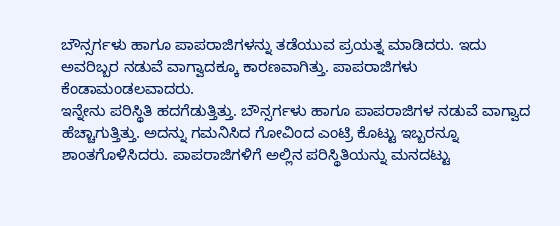ಬೌನ್ಸರ್ಗಳು ಹಾಗೂ ಪಾಪರಾಜಿಗಳನ್ನು ತಡೆಯುವ ಪ್ರಯತ್ನ ಮಾಡಿದರು. ಇದು ಅವರಿಬ್ಬರ ನಡುವೆ ವಾಗ್ವಾದಕ್ಕೂ ಕಾರಣವಾಗಿತ್ತು. ಪಾಪರಾಜಿಗಳು ಕೆಂಡಾಮಂಡಲವಾದರು.
ಇನ್ನೇನು ಪರಿಸ್ಥಿತಿ ಹದಗೆಡುತ್ತಿತ್ತು. ಬೌನ್ಸರ್ಗಳು ಹಾಗೂ ಪಾಪರಾಜಿಗಳ ನಡುವೆ ವಾಗ್ವಾದ ಹೆಚ್ಚಾಗುತ್ತಿತ್ತು. ಅದನ್ನು ಗಮನಿಸಿದ ಗೋವಿಂದ ಎಂಟ್ರಿ ಕೊಟ್ಟು ಇಬ್ಬರನ್ನೂ ಶಾಂತಗೊಳಿಸಿದರು. ಪಾಪರಾಜಿಗಳಿಗೆ ಅಲ್ಲಿನ ಪರಿಸ್ಥಿತಿಯನ್ನು ಮನದಟ್ಟು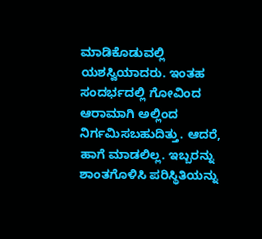ಮಾಡಿಕೊಡುವಲ್ಲಿ ಯಶಸ್ವಿಯಾದರು. ಇಂತಹ ಸಂದರ್ಭದಲ್ಲಿ ಗೋವಿಂದ ಆರಾಮಾಗಿ ಅಲ್ಲಿಂದ ನಿರ್ಗಮಿಸಬಹುದಿತ್ತು. ಆದರೆ, ಹಾಗೆ ಮಾಡಲಿಲ್ಲ. ಇಬ್ಬರನ್ನು ಶಾಂತಗೊಳಿಸಿ ಪರಿಸ್ಥಿತಿಯನ್ನು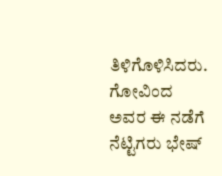ತಿಳಿಗೊಳಿಸಿದರು. ಗೋವಿಂದ ಅವರ ಈ ನಡೆಗೆ ನೆಟ್ಟಿಗರು ಭೇಷ್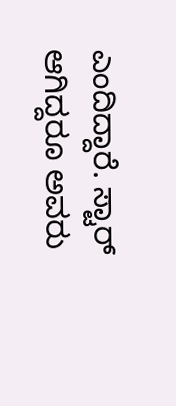ಎಂದಿದ್ದಾರೆ. ಸ್ಟಾರ್ ಆಗಿದ್ದರೂ ಅವರು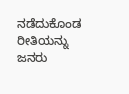ನಡೆದುಕೊಂಡ ರೀತಿಯನ್ನು ಜನರು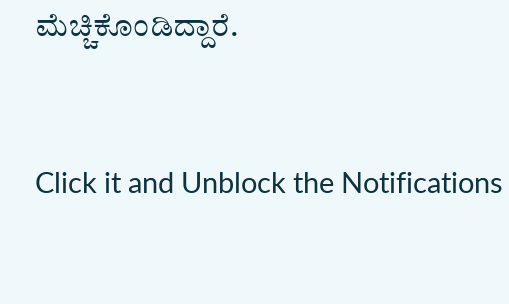ಮೆಚ್ಚಿಕೊಂಡಿದ್ದಾರೆ.


Click it and Unblock the Notifications